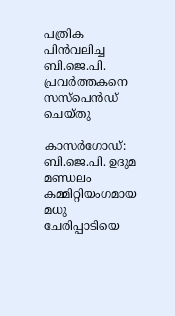പത്രിക പിൻവലിച്ച ബി.ജെ.പി. പ്രവർത്തകനെ സസ്പെൻഡ് ചെയ്തു

കാസർഗോഡ്: ബി.ജെ.പി. ഉദുമ മണ്ഡലം കമ്മിറ്റിയംഗമായ മധു ചേരിപ്പാടിയെ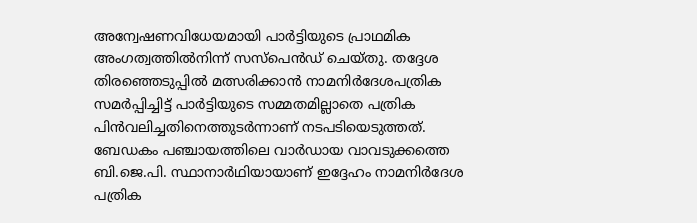അന്വേഷണവിധേയമായി പാർട്ടിയുടെ പ്രാഥമിക അംഗത്വത്തിൽനിന്ന് സസ്പെൻഡ് ചെയ്തു. തദ്ദേശ തിരഞ്ഞെടുപ്പിൽ മത്സരിക്കാൻ നാമനിർദേശപത്രിക സമർപ്പിച്ചിട്ട് പാർട്ടിയുടെ സമ്മതമില്ലാതെ പത്രിക പിൻവലിച്ചതിനെത്തുടർന്നാണ് നടപടിയെടുത്തത്.
ബേഡകം പഞ്ചായത്തിലെ വാർഡായ വാവടുക്കത്തെ ബി.ജെ.പി. സ്ഥാനാർഥിയായാണ് ഇദ്ദേഹം നാമനിർദേശ പത്രിക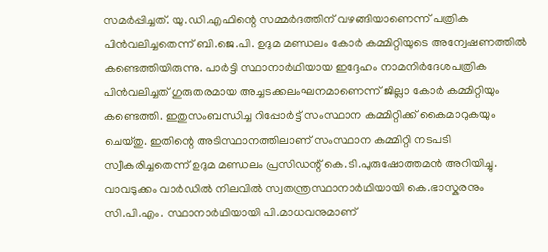സമർപ്പിച്ചത്. യു.ഡി.എഫിന്റെ സമ്മർദത്തിന് വഴങ്ങിയാണെന്ന് പത്രിക പിൻവലിച്ചതെന്ന് ബി.ജെ.പി. ഉദുമ മണ്ഡലം കോർ കമ്മിറ്റിയുടെ അന്വേഷണത്തിൽ കണ്ടെത്തിയിരുന്നു. പാർട്ടി സ്ഥാനാർഥിയായ ഇദ്ദേഹം നാമനിർദേശപത്രിക പിൻവലിച്ചത് ഗുരുതരമായ അച്ചടക്കലംഘനമാണെന്ന് ജില്ലാ കോർ കമ്മിറ്റിയും കണ്ടെത്തി. ഇതുസംബന്ധിച്ച റിപ്പോർട്ട് സംസ്ഥാന കമ്മിറ്റിക്ക് കൈമാറുകയും ചെയ്തു. ഇതിന്റെ അടിസ്ഥാനത്തിലാണ് സംസ്ഥാന കമ്മിറ്റി നടപടി സ്വീകരിച്ചതെന്ന് ഉദുമ മണ്ഡലം പ്രസിഡന്റ് കെ.ടി.പുരുഷോത്തമൻ അറിയിച്ചു. വാവടുക്കം വാർഡിൽ നിലവിൽ സ്വതന്ത്രസ്ഥാനാർഥിയായി കെ.ഭാസ്കരനും സി.പി.എം. സ്ഥാനാർഥിയായി പി.മാധവനുമാണ്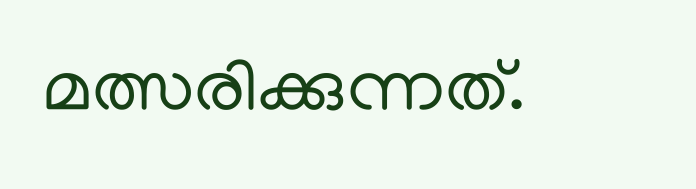മത്സരിക്കുന്നത്.